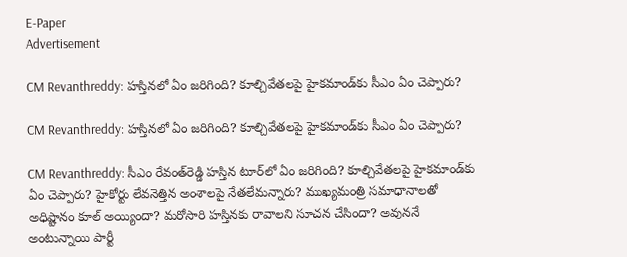E-Paper
Advertisement

CM Revanthreddy: హస్తినలో ఏం జరిగింది? కూల్చివేతలపై హైకమాండ్‌కు సీఎం ఏం చెప్పారు?

CM Revanthreddy: హస్తినలో ఏం జరిగింది? కూల్చివేతలపై హైకమాండ్‌కు సీఎం ఏం చెప్పారు?

CM Revanthreddy: సీఎం రేవంత్‌రెడ్డి హస్తిన టూర్‌లో ఏం జరిగింది? కూల్చివేతలపై హైకమాండ్‌కు ఏం చెప్పారు? హైకోర్టు లేవనెత్తిన అంశాలపై నేతలేమన్నారు? ముఖ్యమంత్రి సమాధానాలతో అధిష్టానం కూల్ అయ్యిందా? మరోసారి హస్తినకు రావాలని సూచన చేసిందా? అవుననే అంటున్నాయి పార్టీ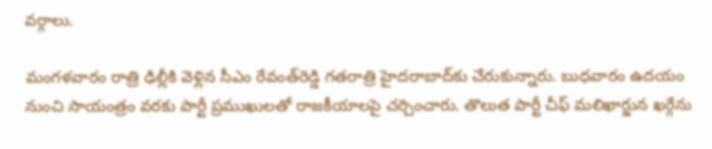వర్గాలు.

మంగళవారం రాత్రి ఢిల్లీకి వెళ్లిన సీఎం రేవంత్‌రెడ్డి గతరాత్రి హైదరాబాద్‌కు చేరుకున్నారు. బుధవారం ఉదయం నుంచి సాయంత్రం వరకు పార్టీ ప్రముఖులతో రాజకీయాలపై చర్చించారు. తొలుత పార్టీ చీఫ్ మలిఖార్జున ఖర్గేను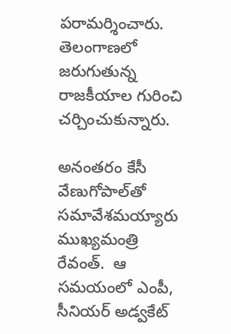పరామర్శించారు. తెలంగాణలో జరుగుతున్న రాజకీయాల గురించి చర్చించుకున్నారు.

అనంతరం కేసీ వేణుగోపాల్‌తో సమావేశమయ్యారు ముఖ్యమంత్రి రేవంత్.  ఆ సమయంలో ఎంపీ, సీనియర్ అడ్వకేట్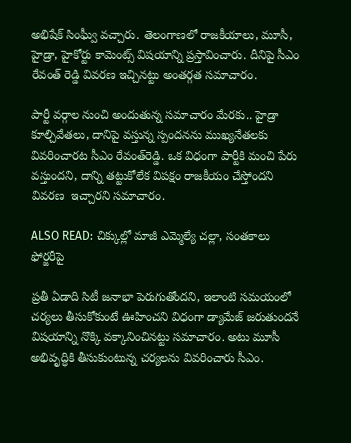అభిషేక్ సింఘ్వీ వచ్చారు. తెలంగాణలో రాజకీయాలు, మూసీ, హైడ్రా, హైకోర్టు కామెంట్స్ విషయాన్ని ప్రస్తావించారు. దీనిపై సీఎం రేవంత్ రెడ్డి వివరణ ఇచ్చినట్టు అంతర్గత సమాచారం.

పార్టీ వర్గాల నుంచి అందుతున్న సమాచారం మేరకు.. హైడ్రా కూల్చివేతలు, దానిపై వస్తున్న స్పందనను ముఖ్యనేతలకు వివరించారట సీఎం రేవంత్‌రెడ్డి. ఒక విధంగా పార్టీకి మంచి పేరు వస్తుందని, దాన్ని తట్టుకోలేక విపక్షం రాజకీయం చేస్తోందని వివరణ  ఇచ్చారని సమాచారం.

ALSO READ: చిక్కుల్లో మాజీ ఎమ్మెల్యే చల్లా, సంతకాలు ఫోర్జరీపై

ప్రతీ ఏడాది సిటీ జనాభా పెరుగుతోందని, ఇలాంటి సమయంలో చర్యలు తీసుకోకుంటే ఊహించని విధంగా డ్యామేజ్ జరుతుందనే విషయాన్ని నొక్కి వక్కానించినట్టు సమాచారం. అటు మూసీ అభివృద్ధికి తీసుకుంటున్న చర్యలను వివరించారు సీఎం.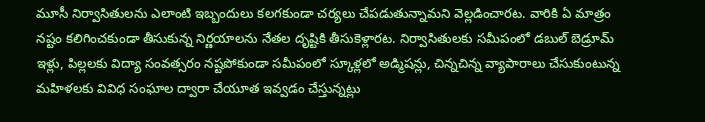మూసీ నిర్వాసితులను ఎలాంటి ఇబ్బందులు కలగకుండా చర్యలు చేపడుతున్నామని వెల్లడించారట. వారికి ఏ మాత్రం నష్టం కలిగించకుండా తీసుకున్న నిర్ణయాలను నేతల దృష్టికి తీసుకెళ్లారట. నిర్వాసితులకు సమీపంలో డబుల్ బెడ్రూమ్ ఇళ్లు, పిల్లలకు విద్యా సంవత్సరం నష్టపోకుండా సమీపంలో స్కూళ్లలో అడ్మిషన్లు, చిన్నచిన్న వ్యాపారాలు చేసుకుంటున్న మహిళలకు వివిధ సంఘాల ద్వారా చేయూత ఇవ్వడం చేస్తున్నట్లు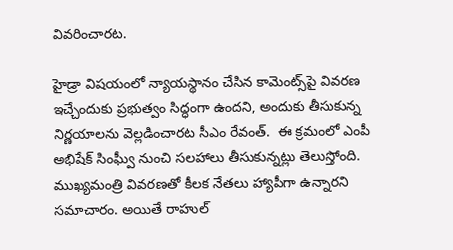వివరించారట.

హైడ్రా విషయంలో న్యాయస్థానం చేసిన కామెంట్స్‌పై వివరణ ఇచ్చేందుకు ప్రభుత్వం సిద్ధంగా ఉందని, అందుకు తీసుకున్న నిర్ణయాలను వెల్లడించారట సీఎం రేవంత్.  ఈ క్రమంలో ఎంపీ అభిషేక్ సింఘ్వీ నుంచి సలహాలు తీసుకున్నట్లు తెలుస్తోంది.  ముఖ్యమంత్రి వివరణతో కీలక నేతలు హ్యాపీగా ఉన్నారని సమాచారం. అయితే రాహుల్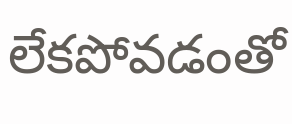లేకపోవడంతో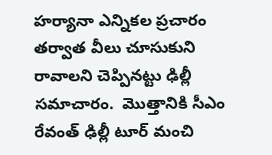హర్యానా ఎన్నికల ప్రచారం తర్వాత వీలు చూసుకుని రావాలని చెప్పినట్టు ఢిల్లీ సమాచారం.  మొత్తానికి సీఎం రేవంత్ ఢిల్లీ టూర్ మంచి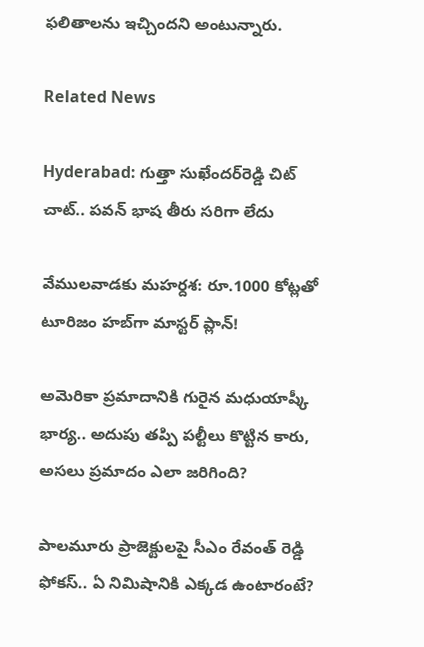ఫలితాలను ఇచ్చిందని అంటున్నారు.

Related News

Hyderabad: గుత్తా సుఖేందర్‌రెడ్డి చిట్ చాట్.. పవన్ భాష తీరు సరిగా లేదు

వేములవాడకు మహర్దశ: రూ.1000 కోట్లతో టూరిజం హబ్‌గా మాస్టర్ ప్లాన్!

అమెరికా ప్రమాదానికి గురైన మధుయాష్కీ భార్య.. అదుపు తప్పి పల్టీలు కొట్టిన కారు, అసలు ప్రమాదం ఎలా జరిగింది?

పాలమూరు ప్రాజెక్టులపై సీఎం రేవంత్ రెడ్డి ఫోకస్.. ఏ నిమిషానికి ఎక్కడ ఉంటారంటే?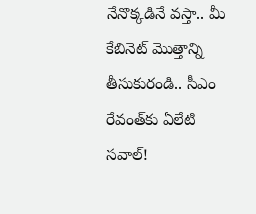నేనొక్కడినే వస్తా.. మీ కేబినెట్ మొత్తాన్ని తీసుకురండి.. సీఎం రేవంత్‌కు ఏలేటి సవాల్!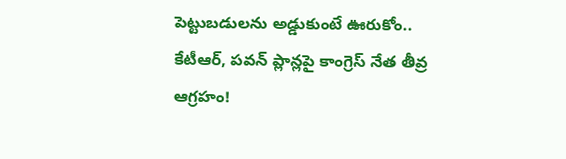పెట్టుబడులను అడ్డుకుంటే ఊరుకోం.. కేటీఆర్, పవన్ ప్లాన్లపై కాంగ్రెస్ నేత తీవ్ర ఆగ్రహం!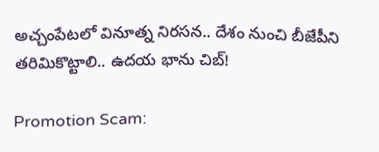అచ్చంపేటలో వినూత్న నిరసన.. దేశం నుంచి బీజేపీని తరిమికొట్టాలి.. ఉదయ భాను చిబ్!

Promotion Scam: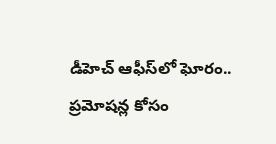డీహెచ్ ఆఫీస్‌లో ఘోరం.. ప్రమోషన్ల కోసం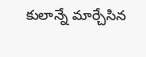కులాన్నే మార్చేసిన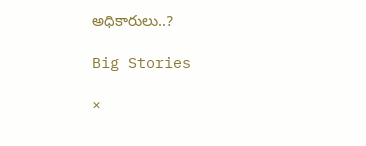అధికారులు..?

Big Stories

×